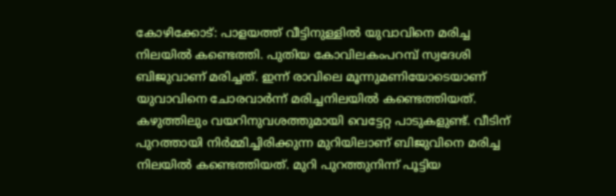കോഴിക്കോട്: പാളയത്ത് വീട്ടിനുള്ളിൽ യുവാവിനെ മരിച്ച നിലയിൽ കണ്ടെത്തി. പുതിയ കോവിലകംപറമ്പ് സ്വദേശി ബിജുവാണ് മരിച്ചത്. ഇന്ന് രാവിലെ മൂന്നുമണിയോടെയാണ് യുവാവിനെ ചോരവാർന്ന് മരിച്ചനിലയിൽ കണ്ടെത്തിയത്. കഴുത്തിലും വയറിനുവശത്തുമായി വെട്ടേറ്റ പാടുകളുണ്ട്. വീടിന് പുറത്തായി നിർമ്മിച്ചിരിക്കുന്ന മുറിയിലാണ് ബിജുവിനെ മരിച്ച നിലയിൽ കണ്ടെത്തിയത്. മുറി പുറത്തുനിന്ന് പൂട്ടിയ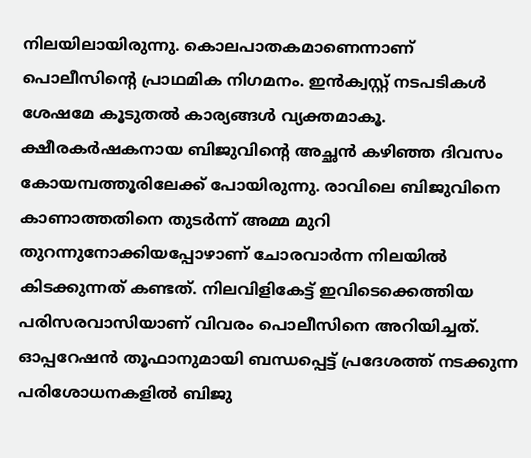നിലയിലായിരുന്നു. കൊലപാതകമാണെന്നാണ് പൊലീസിന്റെ പ്രാഥമിക നിഗമനം. ഇൻക്വസ്റ്റ് നടപടികൾ ശേഷമേ കൂടുതൽ കാര്യങ്ങൾ വ്യക്തമാകൂ.
ക്ഷീരകർഷകനായ ബിജുവിന്റെ അച്ഛൻ കഴിഞ്ഞ ദിവസം കോയമ്പത്തൂരിലേക്ക് പോയിരുന്നു. രാവിലെ ബിജുവിനെ കാണാത്തതിനെ തുടർന്ന് അമ്മ മുറി തുറന്നുനോക്കിയപ്പോഴാണ് ചോരവാർന്ന നിലയിൽ കിടക്കുന്നത് കണ്ടത്. നിലവിളികേട്ട് ഇവിടെക്കെത്തിയ പരിസരവാസിയാണ് വിവരം പൊലീസിനെ അറിയിച്ചത്.
ഓപ്പറേഷൻ തൂഫാനുമായി ബന്ധപ്പെട്ട് പ്രദേശത്ത് നടക്കുന്ന പരിശോധനകളിൽ ബിജു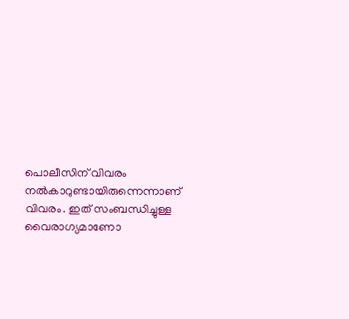പൊലീസിന് വിവരം നൽകാറുണ്ടായിരുന്നെന്നാണ് വിവരം. ഇത് സംബന്ധിച്ചുള്ള വൈരാഗ്യമാണോ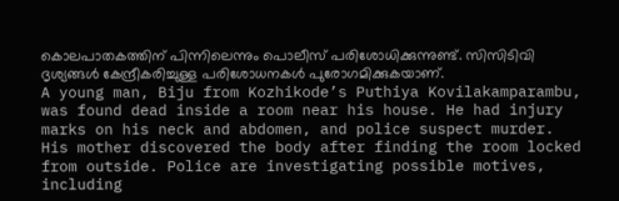കൊലപാതകത്തിന് പിന്നിലെന്നും പൊലീസ് പരിശോധിക്കുന്നുണ്ട്. സിസിടിവി ദൃശ്യങ്ങൾ കേന്ദ്രീകരിച്ചുള്ള പരിശോധനകൾ പുരോഗമിക്കുകയാണ്.
A young man, Biju from Kozhikode’s Puthiya Kovilakamparambu, was found dead inside a room near his house. He had injury marks on his neck and abdomen, and police suspect murder. His mother discovered the body after finding the room locked from outside. Police are investigating possible motives, including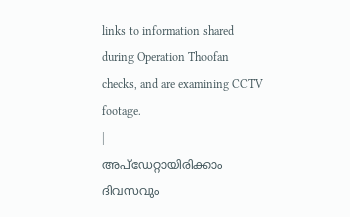links to information shared during Operation Thoofan checks, and are examining CCTV footage.
|
അപ്ഡേറ്റായിരിക്കാം ദിവസവും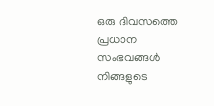ഒരു ദിവസത്തെ പ്രധാന സംഭവങ്ങൾ നിങ്ങളുടെ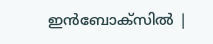ഇൻബോക്സിൽ |